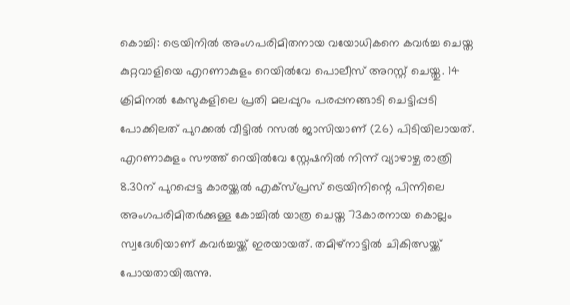കൊച്ചി: ട്രെയിനിൽ അംഗപരിമിതനായ വയോധികനെ കവർച്ച ചെയ്ത കുറ്റവാളിയെ എറണാകുളം റെയിൽവേ പൊലീസ് അറസ്റ്റ് ചെയ്തു. 14 ക്രിമിനൽ കേസുകളിലെ പ്രതി മലപ്പുറം പരപ്പനങ്ങാടി ചെട്ടിപ്പടി പോക്കിലത് പുറക്കൽ വീട്ടിൽ റസൽ ജാസിയാണ് (26) പിടിയിലായത്.
എറണാകുളം സൗത്ത് റെയിൽവേ സ്റ്റേഷനിൽ നിന്ന് വ്യാഴാഴ്ച രാത്രി 8.30ന് പുറപ്പെട്ട കാരയ്ക്കൽ എക്സ്പ്രസ് ട്രെയിനിന്റെ പിന്നിലെ അംഗപരിമിതർക്കുള്ള കോച്ചിൽ യാത്ര ചെയ്ത 73കാരനായ കൊല്ലം സ്വദേശിയാണ് കവർച്ചയ്ക്ക് ഇരയായത്. തമിഴ്നാട്ടിൽ ചികിത്സയ്ക്ക് പോയതായിരുന്നു.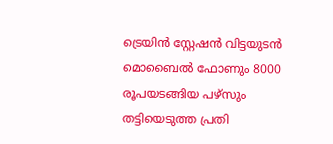ട്രെയിൻ സ്റ്റേഷൻ വിട്ടയുടൻ മൊബൈൽ ഫോണും 8000 രൂപയടങ്ങിയ പഴ്സും തട്ടിയെടുത്ത പ്രതി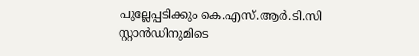പുല്ലേപ്പടിക്കും കെ.എസ്.ആർ.ടി.സി സ്റ്റാൻഡിനുമിടെ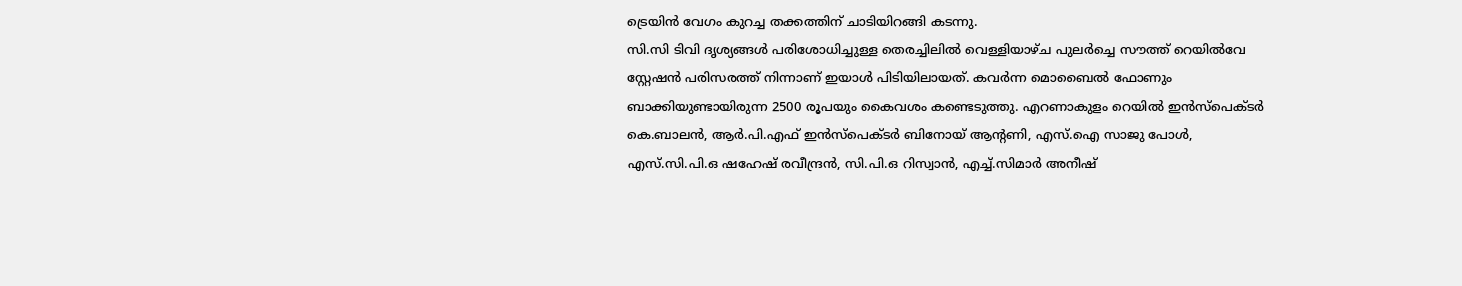ട്രെയിൻ വേഗം കുറച്ച തക്കത്തിന് ചാടിയിറങ്ങി കടന്നു.
സി.സി ടിവി ദൃശ്യങ്ങൾ പരിശോധിച്ചുള്ള തെരച്ചിലിൽ വെള്ളിയാഴ്ച പുലർച്ചെ സൗത്ത് റെയിൽവേ സ്റ്റേഷൻ പരിസരത്ത് നിന്നാണ് ഇയാൾ പിടിയിലായത്. കവർന്ന മൊബൈൽ ഫോണും ബാക്കിയുണ്ടായിരുന്ന 2500 രൂപയും കൈവശം കണ്ടെടുത്തു. എറണാകുളം റെയിൽ ഇൻസ്പെക്ടർ കെ.ബാലൻ, ആർ.പി.എഫ് ഇൻസ്പെക്ടർ ബിനോയ് ആന്റണി, എസ്.ഐ സാജു പോൾ, എസ്.സി.പി.ഒ ഷഹേഷ് രവീന്ദ്രൻ, സി.പി.ഒ റിസ്വാൻ, എച്ച്.സിമാർ അനീഷ്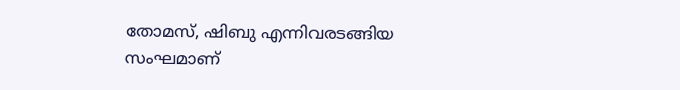തോമസ്, ഷിബു എന്നിവരടങ്ങിയ സംഘമാണ്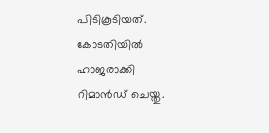പിടികൂടിയത്. കോടതിയിൽ ഹാജരാക്കി റിമാൻഡ് ചെയ്തു.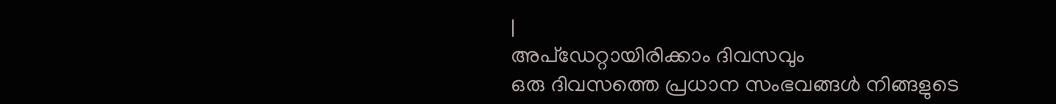|
അപ്ഡേറ്റായിരിക്കാം ദിവസവും
ഒരു ദിവസത്തെ പ്രധാന സംഭവങ്ങൾ നിങ്ങളുടെ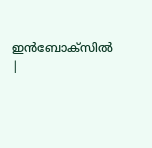ഇൻബോക്സിൽ |